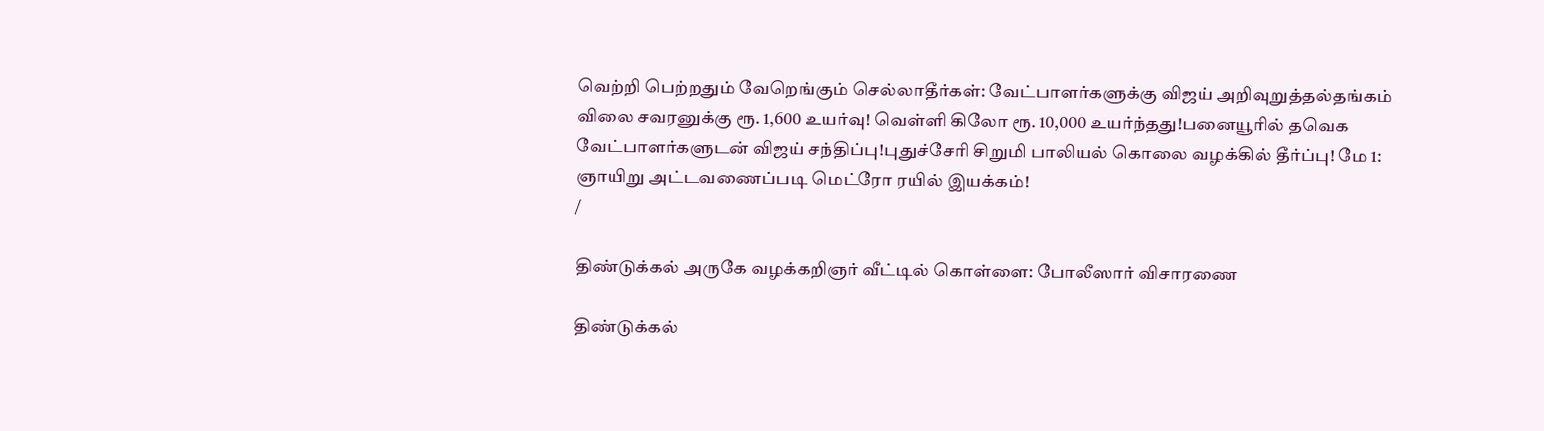வெற்றி பெற்றதும் வேறெங்கும் செல்லாதீர்கள்: வேட்பாளர்களுக்கு விஜய் அறிவுறுத்தல்தங்கம் விலை சவரனுக்கு ரூ. 1,600 உயர்வு! வெள்ளி கிலோ ரூ. 10,000 உயர்ந்தது!பனையூரில் தவெக வேட்பாளர்களுடன் விஜய் சந்திப்பு!புதுச்சேரி சிறுமி பாலியல் கொலை வழக்கில் தீர்ப்பு! மே 1: ஞாயிறு அட்டவணைப்படி மெட்ரோ ரயில் இயக்கம்!
/

திண்டுக்கல் அருகே வழக்கறிஞர் வீட்டில் கொள்ளை: போலீஸார் விசாரணை

திண்டுக்கல்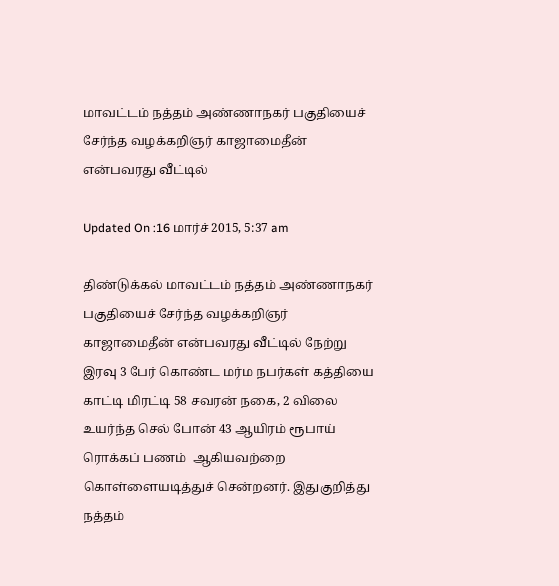மாவட்டம் நத்தம் அண்ணாநகர் பகுதியைச் சேர்ந்த வழக்கறிஞர் காஜாமைதீன் என்பவரது வீட்டில்

Updated On :16 மார்ச் 2015, 5:37 am

திண்டுக்கல் மாவட்டம் நத்தம் அண்ணாநகர் பகுதியைச் சேர்ந்த வழக்கறிஞர் காஜாமைதீன் என்பவரது வீட்டில் நேற்று இரவு 3 பேர் கொண்ட மர்ம நபர்கள் கத்தியை காட்டி மிரட்டி 58 சவரன் நகை, 2 விலை உயர்ந்த செல் போன் 43 ஆயிரம் ரூபாய் ரொக்கப் பணம்  ஆகியவற்றை கொள்ளையடித்துச் சென்றனர். இதுகுறித்து நத்தம்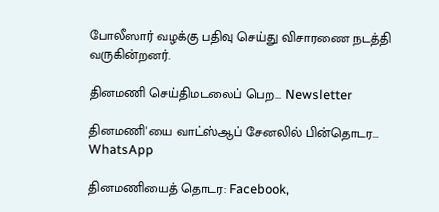போலீஸார் வழக்கு பதிவு செய்து விசாரணை நடத்தி வருகின்றனர்.

தினமணி செய்திமடலைப் பெற... Newsletter

தினமணி'யை வாட்ஸ்ஆப் சேனலில் பின்தொடர... WhatsApp

தினமணியைத் தொடர: Facebook,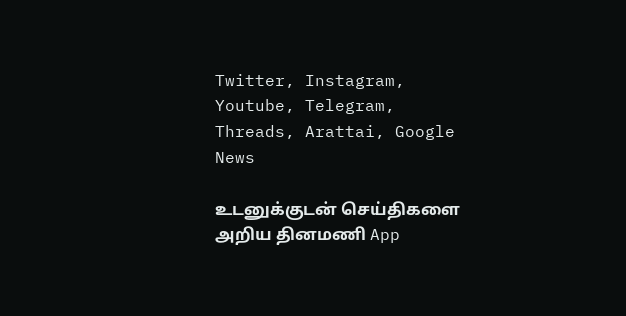Twitter, Instagram, Youtube, Telegram, Threads, Arattai, Google News

உடனுக்குடன் செய்திகளை அறிய தினமணி App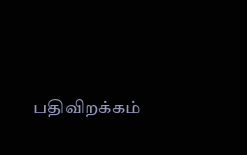பதிவிறக்கம்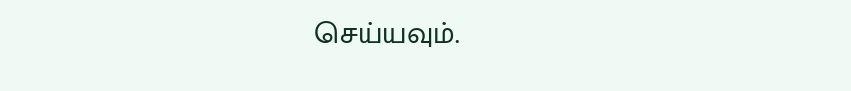செய்யவும்.